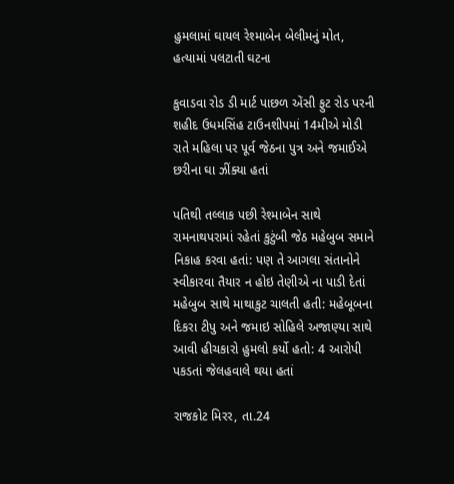હુમલામાં ઘાયલ રેશ્માબેન બેલીમનું મોત, હત્યામાં પલટાતી ઘટના

કુવાડવા રોડ ડી માર્ટ પાછળ એંસી ફુટ રોડ પરની શહીદ ઉધમસિંહ ટાઉનશીપમાં 14મીએ મોડી રાતે મહિલા પર પૂર્વ જેઠના પુત્ર અને જમાઈએ છરીના ઘા ઝીંક્યા હતાં

પતિથી તલ્લાક પછી રેશ્માબેન સાથે રામનાથપરામાં રહેતાં કુટુંબી જેઠ મહેબુબ સમાને નિકાહ કરવા હતાં: પણ તે આગલા સંતાનોને સ્વીકારવા તૈયાર ન હોઇ તેણીએ ના પાડી દેતાં મહેબુબ સાથે માથાકુટ ચાલતી હતી: મહેબૂબના દિકરા ટીપુ અને જમાઇ સોહિલે અજાણ્યા સાથે આવી હીચકારો હુમલો કર્યો હતો: 4 આરોપી પકડતાં જેલહવાલે થયા હતાં

રાજકોટ મિરર, તા.24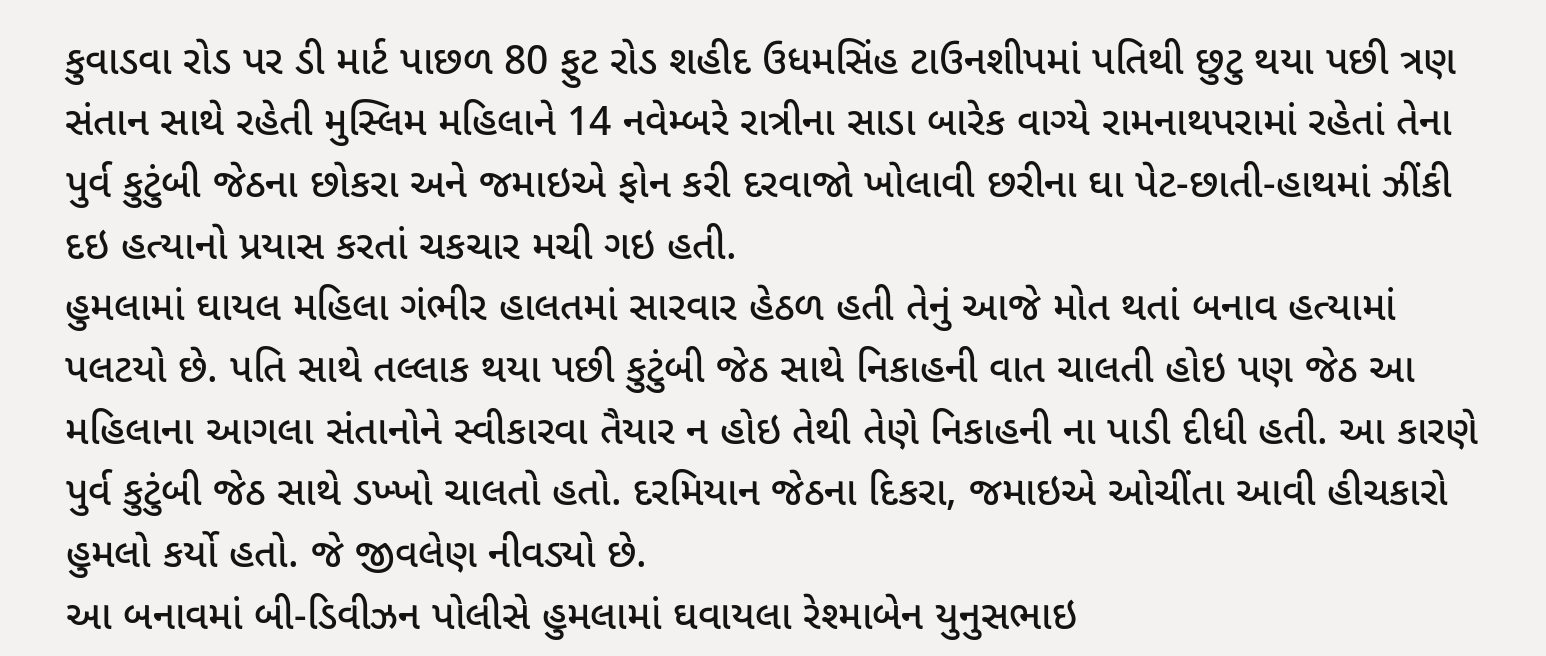કુવાડવા રોડ પર ડી માર્ટ પાછળ 80 ફુટ રોડ શહીદ ઉધમસિંહ ટાઉનશીપમાં પતિથી છુટુ થયા પછી ત્રણ સંતાન સાથે રહેતી મુસ્લિમ મહિલાને 14 નવેમ્બરે રાત્રીના સાડા બારેક વાગ્યે રામનાથપરામાં રહેતાં તેના પુર્વ કુટુંબી જેઠના છોકરા અને જમાઇએ ફોન કરી દરવાજો ખોલાવી છરીના ઘા પેટ-છાતી-હાથમાં ઝીંકી દઇ હત્યાનો પ્રયાસ કરતાં ચકચાર મચી ગઇ હતી.
હુમલામાં ઘાયલ મહિલા ગંભીર હાલતમાં સારવાર હેઠળ હતી તેનું આજે મોત થતાં બનાવ હત્યામાં પલટયો છે. પતિ સાથે તલ્લાક થયા પછી કુટુંબી જેઠ સાથે નિકાહની વાત ચાલતી હોઇ પણ જેઠ આ મહિલાના આગલા સંતાનોને સ્વીકારવા તૈયાર ન હોઇ તેથી તેણે નિકાહની ના પાડી દીધી હતી. આ કારણે પુર્વ કુટુંબી જેઠ સાથે ડખ્ખો ચાલતો હતો. દરમિયાન જેઠના દિકરા, જમાઇએ ઓચીંતા આવી હીચકારો હુમલો કર્યો હતો. જે જીવલેણ નીવડ્યો છે.
આ બનાવમાં બી-ડિવીઝન પોલીસે હુમલામાં ઘવાયલા રેશ્માબેન યુનુસભાઇ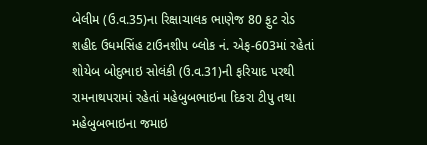બેલીમ (ઉ.વ.35)ના રિક્ષાચાલક ભાણેજ 80 ફુટ રોડ શહીદ ઉધમસિંહ ટાઉનશીપ બ્લોક નં. એફ-603માં રહેતાં શોયેબ બોદુભાઇ સોલંકી (ઉ.વ.31)ની ફરિયાદ પરથી રામનાથપરામાં રહેતાં મહેબુબભાઇના દિકરા ટીપુ તથા મહેબુબભાઇના જમાઇ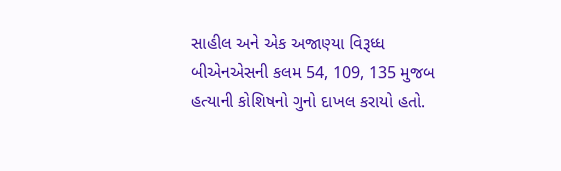સાહીલ અને એક અજાણ્યા વિરૂધ્ધ બીએનએસની કલમ 54, 109, 135 મુજબ હત્યાની કોશિષનો ગુનો દાખલ કરાયો હતો.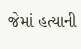જેમાં હત્યાની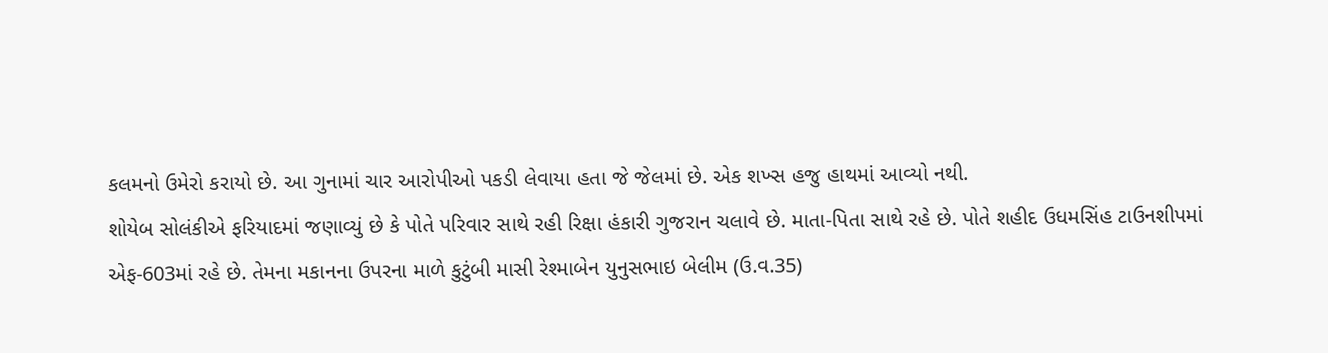કલમનો ઉમેરો કરાયો છે. આ ગુનામાં ચાર આરોપીઓ પકડી લેવાયા હતા જે જેલમાં છે. એક શખ્સ હજુ હાથમાં આવ્યો નથી.
શોયેબ સોલંકીએ ફરિયાદમાં જણાવ્યું છે કે પોતે પરિવાર સાથે રહી રિક્ષા હંકારી ગુજરાન ચલાવે છે. માતા-પિતા સાથે રહે છે. પોતે શહીદ ઉધમસિંહ ટાઉનશીપમાં એફ-603માં રહે છે. તેમના મકાનના ઉપરના માળે કુટુંબી માસી રેશ્માબેન યુનુસભાઇ બેલીમ (ઉ.વ.35)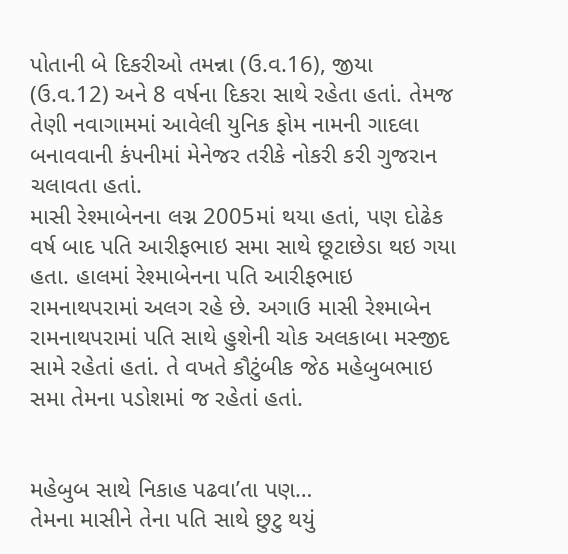પોતાની બે દિકરીઓ તમન્ના (ઉ.વ.16), જીયા (ઉ.વ.12) અને 8 વર્ષના દિકરા સાથે રહેતા હતાં. તેમજ તેણી નવાગામમાં આવેલી યુનિક ફોમ નામની ગાદલા બનાવવાની કંપનીમાં મેનેજર તરીકે નોકરી કરી ગુજરાન ચલાવતા હતાં.
માસી રેશ્માબેનના લગ્ન 2005માં થયા હતાં, પણ દોઢેક વર્ષ બાદ પતિ આરીફભાઇ સમા સાથે છૂટાછેડા થઇ ગયા હતા. હાલમાં રેશ્માબેનના પતિ આરીફભાઇ રામનાથપરામાં અલગ રહે છે. અગાઉ માસી રેશ્માબેન રામનાથપરામાં પતિ સાથે હુશેની ચોક અલકાબા મસ્જીદ સામે રહેતાં હતાં. તે વખતે કૌટુંબીક જેઠ મહેબુબભાઇ સમા તેમના પડોશમાં જ રહેતાં હતાં.


મહેબુબ સાથે નિકાહ પઢવા’તા પણ…
તેમના માસીને તેના પતિ સાથે છુટુ થયું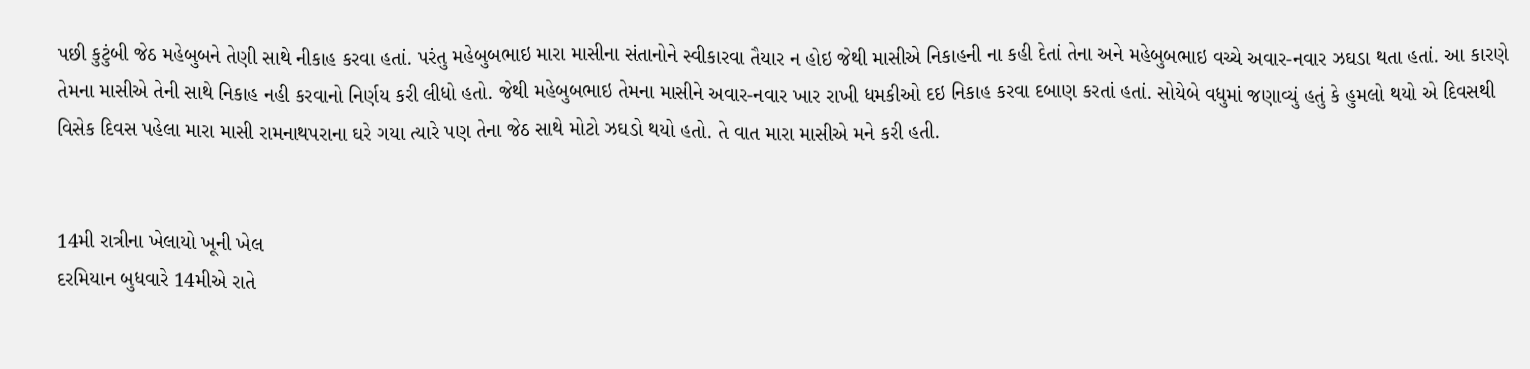પછી કુટુંબી જેઠ મહેબુબને તેણી સાથે નીકાહ કરવા હતાં. પરંતુ મહેબુબભાઇ મારા માસીના સંતાનોને સ્વીકારવા તૈયાર ન હોઇ જેથી માસીએ નિકાહની ના કહી દેતાં તેના અને મહેબુબભાઇ વચ્ચે અવાર-નવાર ઝઘડા થતા હતાં. આ કારણે તેમના માસીએ તેની સાથે નિકાહ નહી કરવાનો નિર્ણય કરી લીધો હતો. જેથી મહેબુબભાઇ તેમના માસીને અવાર-નવાર ખાર રાખી ધમકીઓ દઇ નિકાહ કરવા દબાણ કરતાં હતાં. સોયેબે વધુમાં જણાવ્યું હતું કે હુમલો થયો એ દિવસથી વિસેક દિવસ પહેલા મારા માસી રામનાથપરાના ઘરે ગયા ત્યારે પણ તેના જેઠ સાથે મોટો ઝઘડો થયો હતો. તે વાત મારા માસીએ મને કરી હતી.


14મી રાત્રીના ખેલાયો ખૂની ખેલ
દરમિયાન બુધવારે 14મીએ રાતે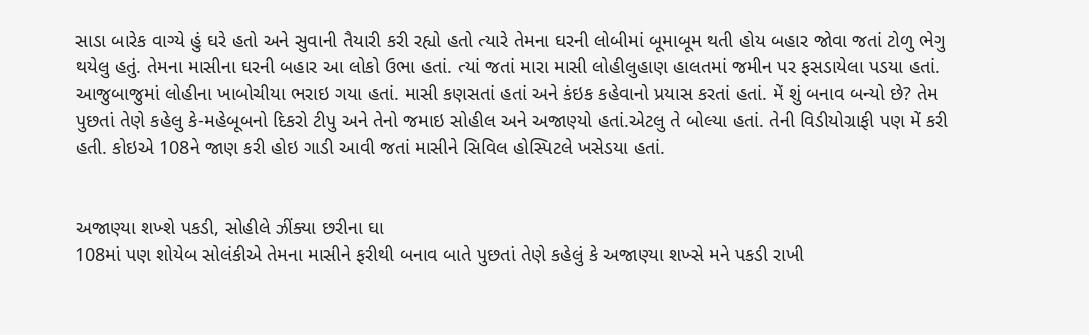સાડા બારેક વાગ્યે હું ઘરે હતો અને સુવાની તૈયારી કરી રહ્યો હતો ત્યારે તેમના ઘરની લોબીમાં બૂમાબૂમ થતી હોય બહાર જોવા જતાં ટોળુ ભેગુ થયેલુ હતું. તેમના માસીના ઘરની બહાર આ લોકો ઉભા હતાં. ત્યાં જતાં મારા માસી લોહીલુહાણ હાલતમાં જમીન પર ફસડાયેલા પડયા હતાં. આજુબાજુમાં લોહીના ખાબોચીયા ભરાઇ ગયા હતાં. માસી કણસતાં હતાં અને કંઇક કહેવાનો પ્રયાસ કરતાં હતાં. મેં શું બનાવ બન્યો છે? તેમ પુછતાં તેણે કહેલુ કે-મહેબૂબનો દિકરો ટીપુ અને તેનો જમાઇ સોહીલ અને અજાણ્યો હતાં.એટલુ તે બોલ્યા હતાં. તેની વિડીયોગ્રાફી પણ મેં કરી હતી. કોઇએ 108ને જાણ કરી હોઇ ગાડી આવી જતાં માસીને સિવિલ હોસ્પિટલે ખસેડયા હતાં.


અજાણ્યા શખ્શે પકડી, સોહીલે ઝીંક્યા છરીના ઘા
108માં પણ શોયેબ સોલંકીએ તેમના માસીને ફરીથી બનાવ બાતે પુછતાં તેણે કહેલું કે અજાણ્યા શખ્સે મને પકડી રાખી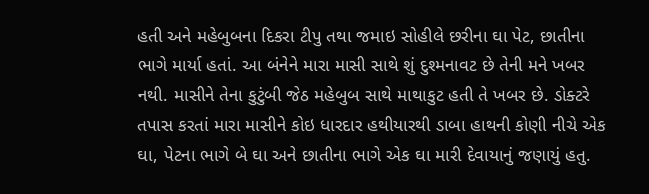હતી અને મહેબુબના દિકરા ટીપુ તથા જમાઇ સોહીલે છરીના ઘા પેટ, છાતીના ભાગે માર્યા હતાં. આ બંનેને મારા માસી સાથે શું દુશ્મનાવટ છે તેની મને ખબર નથી. માસીને તેના કુટુંબી જેઠ મહેબુબ સાથે માથાકુટ હતી તે ખબર છે. ડોક્ટરે તપાસ કરતાં મારા માસીને કોઇ ધારદાર હથીયારથી ડાબા હાથની કોણી નીચે એક ઘા, પેટના ભાગે બે ઘા અને છાતીના ભાગે એક ઘા મારી દેવાયાનું જણાયું હતુ.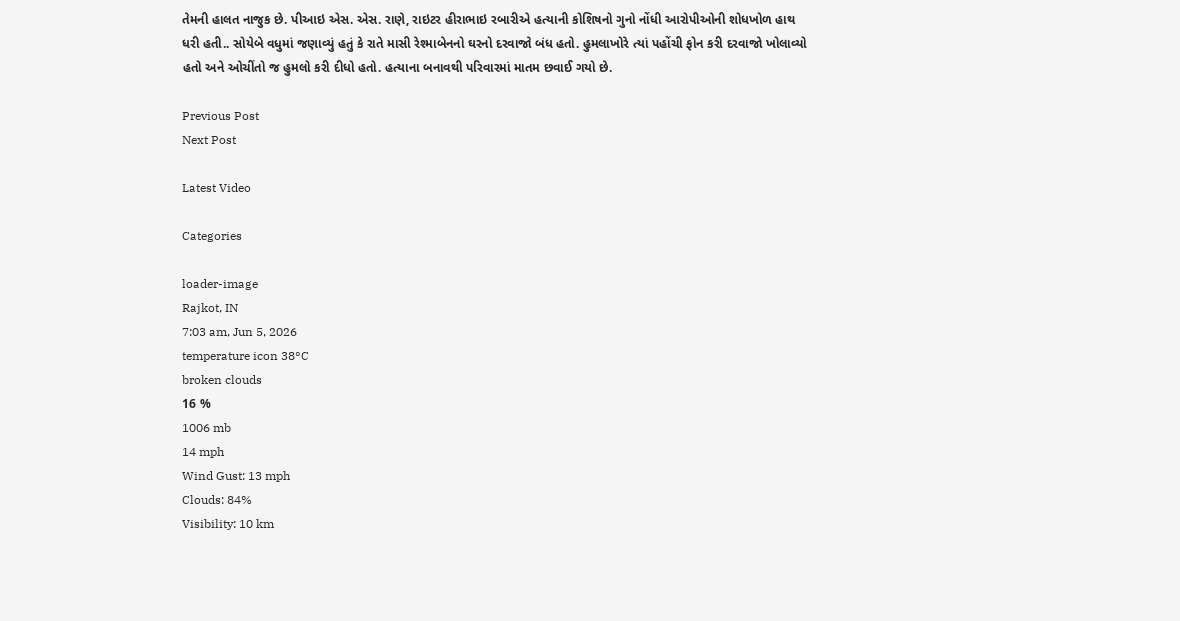તેમની હાલત નાજુક છે. પીઆઇ એસ. એસ. રાણે, રાઇટર હીરાભાઇ રબારીએ હત્યાની કોશિષનો ગુનો નોંધી આરોપીઓની શોધખોળ હાથ ધરી હતી.. સોયેબે વધુમાં જણાવ્યું હતું કે રાતે માસી રેશ્માબેનનો ઘરનો દરવાજો બંધ હતો. હુમલાખોરે ત્યાં પહોંચી ફોન કરી દરવાજો ખોલાવ્યો હતો અને ઓચીંતો જ હુમલો કરી દીધો હતો. હત્યાના બનાવથી પરિવારમાં માતમ છવાઈ ગયો છે.

Previous Post
Next Post

Latest Video

Categories

loader-image
Rajkot, IN
7:03 am, Jun 5, 2026
temperature icon 38°C
broken clouds
16 %
1006 mb
14 mph
Wind Gust: 13 mph
Clouds: 84%
Visibility: 10 km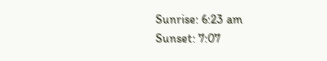Sunrise: 6:23 am
Sunset: 7:07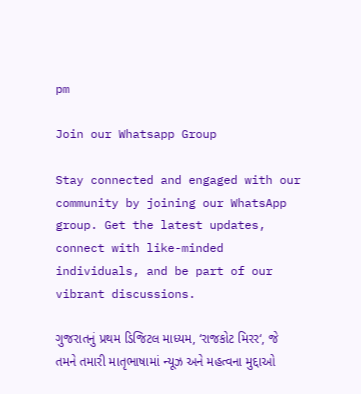pm

Join our Whatsapp Group

Stay connected and engaged with our community by joining our WhatsApp group. Get the latest updates, connect with like-minded individuals, and be part of our vibrant discussions.

ગુજરાતનું પ્રથમ ડિજિટલ માધ્યમ, ‘રાજકોટ મિરર‘, જે તમને તમારી માતૃભાષામાં ન્યૂઝ અને મહત્વના મુદ્દાઓ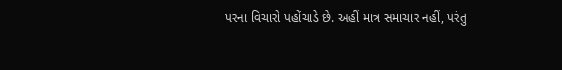પરના વિચારો પહોંચાડે છે. અહીં માત્ર સમાચાર નહીં, પરંતુ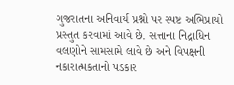ગુજરાતના અનિવાર્ય પ્રશ્નો પર સ્પષ્ટ અભિપ્રાયો પ્રસ્તુત કરવામાં આવે છે. સત્તાના નિદ્રાધિન વલણોને સામસામે લાવે છે અને વિપક્ષની નકારાત્મકતાનો પડકાર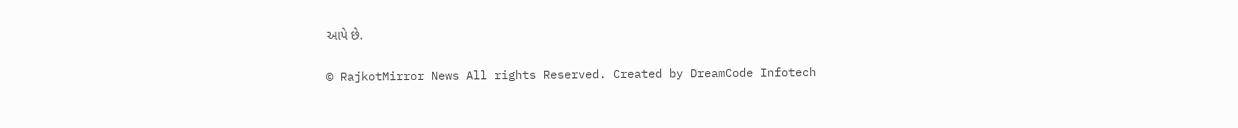આપે છે.

© RajkotMirror News All rights Reserved. Created by DreamCode Infotech